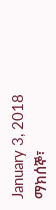January 3, 2018
ማክሰኞ፣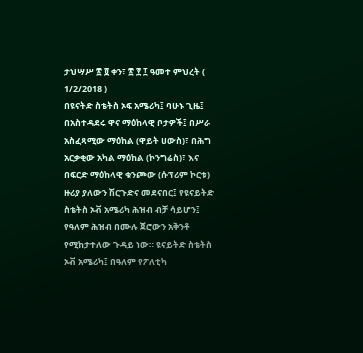ታህሣሥ ፳ ፬ ቀን፣ ፳ ፻ ፲ ዓመተ ምህረት ( 1/2/2018 )
በዩናትድ ስቴትስ ኦፍ አሜሪካ፤ ባሁኑ ጊዜ፤ በአስተዳደሩ ዋና ማዕከላዊ ቦታዎች፤ በሥራ አስፈጻሚው ማዕከል (ዋይት ሀውስ)፣ በሕግ አርቃቂው አካል ማዕከል (ኮንግሬስ)፣ እና በፍርድ ማዕከላዊ ቁንጮው (ሱፕሪም ኮርቱ) ዙሪያ ያለውን ሽርጉድና መደናበር፤ የዩናይትድ ስቴትስ ኦቭ አሜሪካ ሕዝብ ብቻ ሳይሆን፤ የዓለም ሕዝብ በሙሉ ጀሮውን አቅንቶ የሚከታተለው ጉዳይ ነው። ዩናይትድ ስቴትስ ኦቭ አሜሪካ፤ በዓለም የፖለቲካ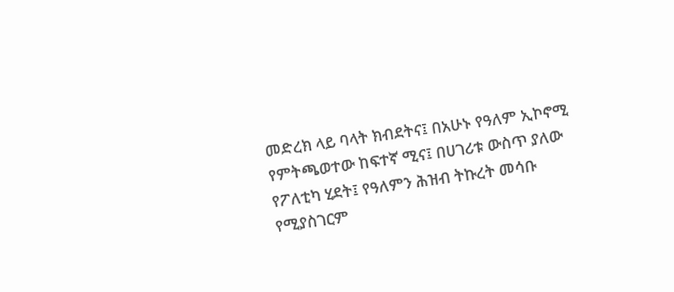መድረክ ላይ ባላት ክብደትና፤ በአሁኑ የዓለም ኢኮኖሚ የምትጫወተው ከፍተኛ ሚና፤ በሀገሪቱ ውስጥ ያለው የፖለቲካ ሂደት፤ የዓለምን ሕዝብ ትኩረት መሳቡ የሚያስገርም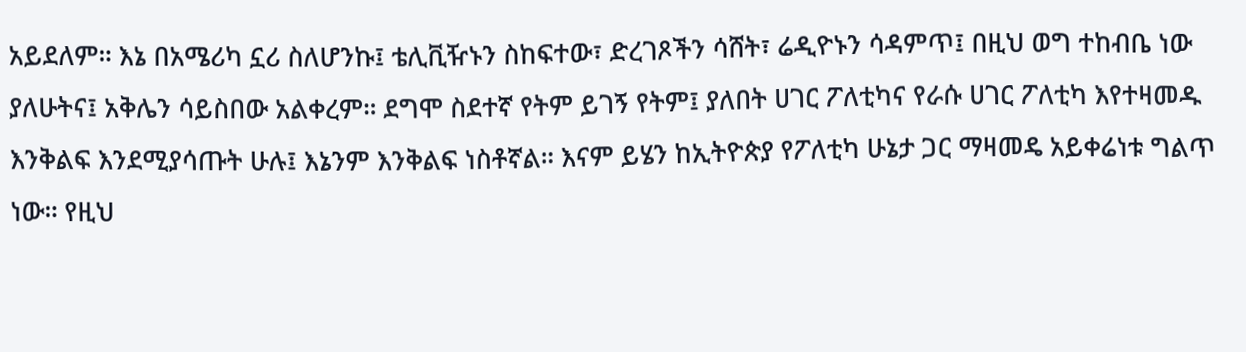አይደለም። እኔ በአሜሪካ ኗሪ ስለሆንኩ፤ ቴሊቪዥኑን ስከፍተው፣ ድረገጾችን ሳሸት፣ ሬዲዮኑን ሳዳምጥ፤ በዚህ ወግ ተከብቤ ነው ያለሁትና፤ አቅሌን ሳይስበው አልቀረም። ደግሞ ስደተኛ የትም ይገኝ የትም፤ ያለበት ሀገር ፖለቲካና የራሱ ሀገር ፖለቲካ እየተዛመዱ እንቅልፍ እንደሚያሳጡት ሁሉ፤ እኔንም እንቅልፍ ነስቶኛል። እናም ይሄን ከኢትዮጵያ የፖለቲካ ሁኔታ ጋር ማዛመዴ አይቀሬነቱ ግልጥ ነው። የዚህ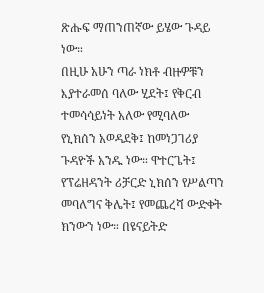ጽሑፍ ማጠንጠኛው ይሄው ጉዳይ ነው።
በዚሁ አሁን ጣራ ነክቶ ብዙዎቹን እያተራመሰ ባለው ሂደት፤ የቅርብ ተመሳሳይነት አለው የሚባለው የኒክሰን አወዳደቅ፤ ከመነጋገሪያ ጉዳዮች አንዱ ነው። ዋተርጌት፤ የፕሬዘዳንት ሪቻርድ ኒክሰን የሥልጣን መባለግና ቅሌት፤ የመጨረሻ ውድቀት ክንውን ነው። በዩናይትድ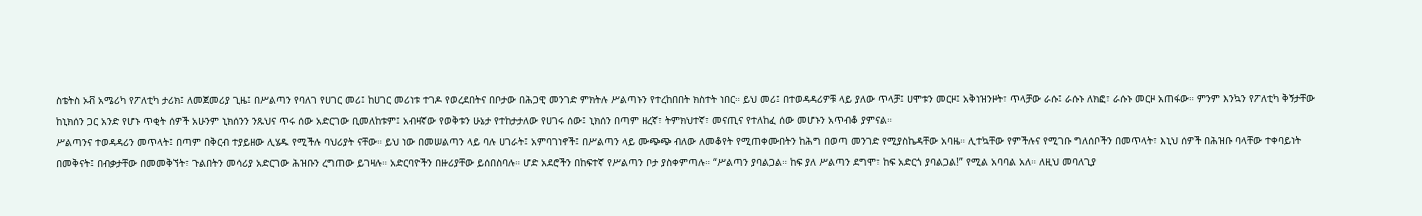ስቴትስ ኦቭ አሜሪካ የፖለቲካ ታሪክ፤ ለመጀመሪያ ጊዜ፤ በሥልጣን የባለገ የሀገር መሪ፤ ከሀገር መሪነቱ ተገዶ የወረደበትና በቦታው በሕጋዊ መንገድ ምክትሉ ሥልጣኑን የተረከበበት ክስተት ነበር። ይህ መሪ፤ በተወዳዳሪዎቹ ላይ ያለው ጥላቻ፤ ሀሞቱን መርዞ፤ አቅነዝንዞት፣ ጥላቻው ራሱ፤ ራሱኑ ለክፎ፣ ራሱኑ መርዞ አጠፋው። ምንም እንኳን የፖለቲካ ቅኝታቸው ከኒክሰን ጋር አንድ የሆኑ ጥቂት ሰዎች አሁንም ኒክሰንን ንጹህና ጥሩ ሰው አድርገው ቢመለከቱም፤ አብዛኛው የወቅቱን ሁኔታ የተከታታለው የሀገሩ ሰው፤ ኒክሰን በጣም ዘረኛ፣ ትምክህተኛ፣ መናጢና የተለከፈ ሰው መሆኑን አጥብቆ ያምናል።
ሥልጣንና ተወዳዳሪን መጥላት፤ በጣም በቅርብ ተያይዘው ሊሄዱ የሚችሉ ባህሪያት ናቸው። ይህ ነው በመሠልጣን ላይ ባሉ ሀገራት፤ አምባገነኖች፤ በሥልጣን ላይ ሙጭጭ ብለው ለመቆየት የሚጠቀሙበትን ከሕግ በወጣ መንገድ የሚያስኬዳቸው አባዜ። ሊተኳቸው የምችሉና የሚገቡ ግለሰቦችን በመጥላት፣ እኒህ ሰዎች በሕዝቡ ባላቸው ተቀባይነት በመቅናት፤ በብቃታቸው በመመቅኘት፣ ጉልበትን መሳሪያ አድርገው ሕዝቡን ረግጠው ይገዛሉ። አድርባዮችን በዙሪያቸው ይሰበስባሉ። ሆድ አደሮችን በከፍተኛ የሥልጣን ቦታ ያስቀምጣሉ። “ሥልጣን ያባልጋል። ከፍ ያለ ሥልጣን ደግሞ፣ ከፍ አድርጎ ያባልጋል!” የሚል አባባል አለ። ለዚህ መባለጊያ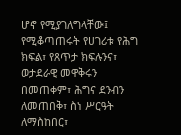ሆኖ የሚያገለግላቸው፤ የሚቆጣጠሩት የሀገሪቱ የሕግ ክፍል፣ የጸጥታ ክፍሉንና፣ ወታደራዊ መዋቅሩን በመጠቀም፣ ሕግና ደንብን ለመጠበቅ፣ ስነ ሥርዓት ለማስከበር፣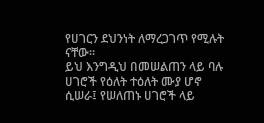የሀገርን ደህንነት ለማረጋገጥ የሚሉት ናቸው።
ይህ እንግዲህ በመሠልጠን ላይ ባሉ ሀገሮች የዕለት ተዕለት ሙያ ሆኖ ሲሠራ፤ የሠለጠኑ ሀገሮች ላይ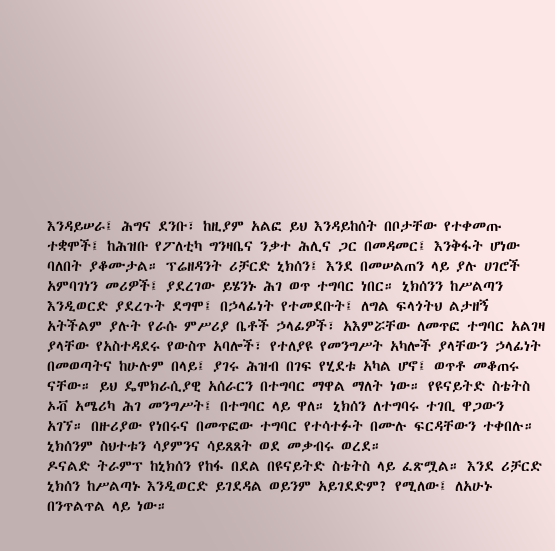እንዳይሠራ፤ ሕግና ደንቡ፣ ከዚያም አልፎ ይህ እንዳይከሰት በቦታቸው የተቀመጡ ተቋሞች፤ ከሕዝቡ የፖለቲካ ግንዛቤና ንቃተ ሕሊና ጋር በመዳመር፤ እንቅፋት ሆነው ባለበት ያቆሙታል። ፕሬዘዳንት ሪቻርድ ኒክሰን፤ እንደ በመሠልጠን ላይ ያሉ ሀገሮች አምባገነን መሪዎች፤ ያደረገው ይሄንኑ ሕገ ወጥ ተግባር ነበር። ኒክሰንን ከሥልጣን እንዲወርድ ያደረጉት ደግሞ፤ በኃላፊነት የተመደቡት፤ ለግል ፍላጎትህ ልታዘኝ አትችልም ያሉት የራሱ ምሥሪያ ቤቶች ኃላፊዎች፣ አእምሯቸው ለመጥፎ ተግባር አልገዛ ያላቸው የአስተዳደሩ የውስጥ አባሎች፣ የተለያዩ የመንግሥት አካሎች ያላቸውን ኃላፊነት በመወጣትና ከሁሉም በላይ፤ ያገሩ ሕዝብ በገፍ የሂደቱ አካል ሆኖ፤ ወጥቶ መቆጠሩ ናቸው። ይህ ዴሞክራሲያዊ አሰራርን በተግባር ማዋል ማለት ነው። የዩናይትድ ስቴትስ ኦቭ አሜሪካ ሕገ መንግሥት፤ በተግባር ላይ ዋለ። ኒክሰን ለተግባሩ ተገቢ ዋጋውን አገኘ። በዙሪያው የነበሩና በመጥፎው ተግባር የተሳተፉት በሙሉ ፍርዳቸውን ተቀበሉ። ኒክሰንም ስህተቱን ሳያምንና ሳይጸጸት ወደ መቃብሩ ወረደ።
ዶናልድ ትራምፕ ከኒክሰን የከፋ በደል በዩናይትድ ስቴትስ ላይ ፈጽሟል። እንደ ሪቻርድ ኒክሰን ከሥልጣኑ እንዲወርድ ይገደዳል ወይንም አይገደድም? የሚለው፤ ለአሁኑ በንጥልጥል ላይ ነው።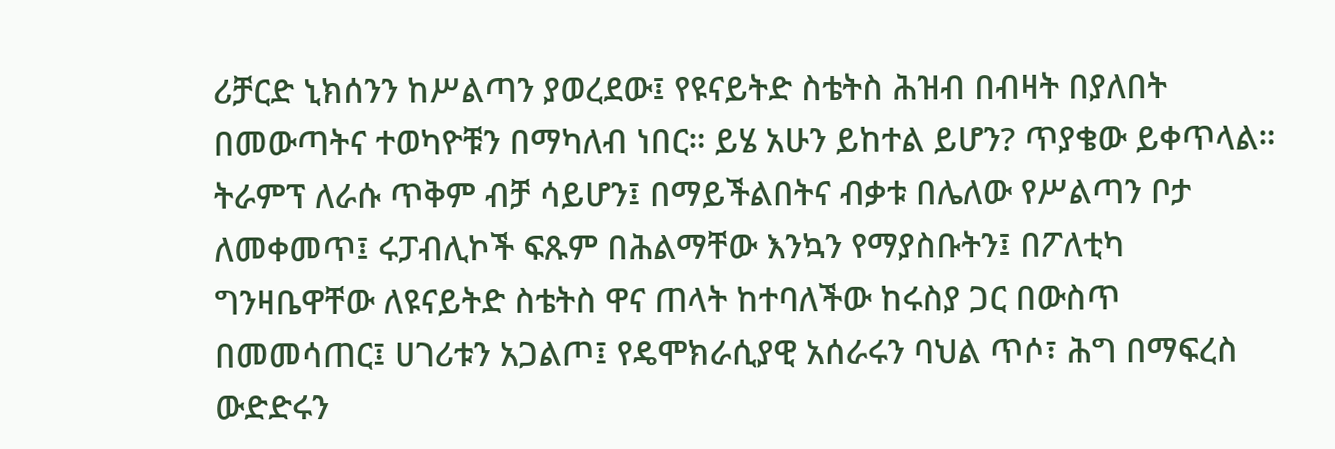ሪቻርድ ኒክሰንን ከሥልጣን ያወረደው፤ የዩናይትድ ስቴትስ ሕዝብ በብዛት በያለበት በመውጣትና ተወካዮቹን በማካለብ ነበር። ይሄ አሁን ይከተል ይሆን? ጥያቄው ይቀጥላል። ትራምፕ ለራሱ ጥቅም ብቻ ሳይሆን፤ በማይችልበትና ብቃቱ በሌለው የሥልጣን ቦታ ለመቀመጥ፤ ሩፓብሊኮች ፍጹም በሕልማቸው እንኳን የማያስቡትን፤ በፖለቲካ ግንዛቤዋቸው ለዩናይትድ ስቴትስ ዋና ጠላት ከተባለችው ከሩስያ ጋር በውስጥ በመመሳጠር፤ ሀገሪቱን አጋልጦ፤ የዴሞክራሲያዊ አሰራሩን ባህል ጥሶ፣ ሕግ በማፍረስ ውድድሩን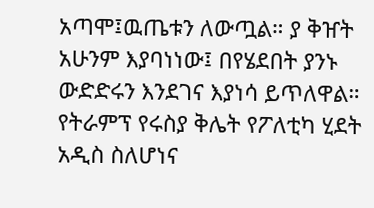አጣሞ፤ዉጤቱን ለውጧል። ያ ቅዠት አሁንም እያባነነው፤ በየሄደበት ያንኑ ውድድሩን እንደገና እያነሳ ይጥለዋል።
የትራምፕ የሩስያ ቅሌት የፖለቲካ ሂደት አዲስ ስለሆነና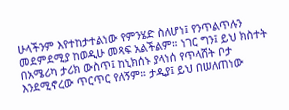ሁላችንም እየተከታተልነው የምንሄድ ስለሆነ፤ የንጥልጥሉን መደምደሚያ ከወዲሁ መጻፍ አልችልም። ነገር ግን፤ ይህ ክስተት በአሜሪካ ታሪክ ውስጥ፤ ከኒክሰኑ ያላነሰ የጥላሸት ቦታ እንደሚኖረው ጥርጥር የለኝም። ታዲያ፤ ይህ በሠለጠነው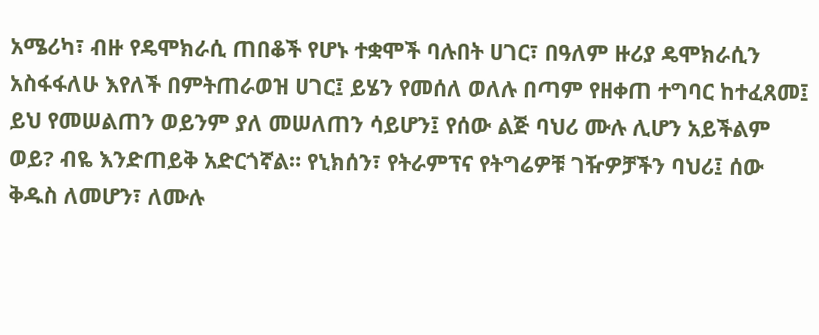አሜሪካ፣ ብዙ የዴሞክራሲ ጠበቆች የሆኑ ተቋሞች ባሉበት ሀገር፣ በዓለም ዙሪያ ዴሞክራሲን አስፋፋለሁ እየለች በምትጠራወዝ ሀገር፤ ይሄን የመሰለ ወለሉ በጣም የዘቀጠ ተግባር ከተፈጸመ፤ ይህ የመሠልጠን ወይንም ያለ መሠለጠን ሳይሆን፤ የሰው ልጅ ባህሪ ሙሉ ሊሆን አይችልም ወይ? ብዬ እንድጠይቅ አድርጎኛል። የኒክሰን፣ የትራምፕና የትግሬዎቹ ገዥዎቻችን ባህሪ፤ ሰው ቅዱስ ለመሆን፣ ለሙሉ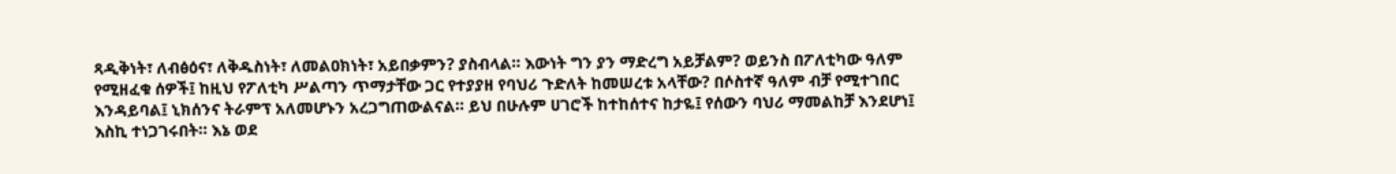ጻዲቅነት፣ ለብፅዕና፣ ለቅዱስነት፣ ለመልዐክነት፣ አይበቃምን? ያስብላል። እውነት ግን ያን ማድረግ አይቻልም? ወይንስ በፖለቲካው ዓለም የሚዘፈቁ ሰዎች፤ ከዚህ የፖለቲካ ሥልጣን ጥማታቸው ጋር የተያያዘ የባህሪ ጉድለት ከመሠረቱ አላቸው? በሶስተኛ ዓለም ብቻ የሚተገበር እንዳይባል፤ ኒክሰንና ትራምፕ አለመሆኑን አረጋግጠውልናል። ይህ በሁሉም ሀገሮች ከተከሰተና ከታዬ፤ የሰውን ባህሪ ማመልከቻ እንደሆነ፤ እስኪ ተነጋገሩበት። እኔ ወደ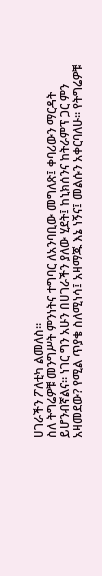ሀገራችን ፖለቲካ ልመለስ።
ስለ ትግሬዎቹ መንግሥት ምንነትና ተግባር ለአንባቢው መግለጽ፤ ቀባሪውን ማርዳት ይሆንብኛልና። ነገር ግን አሁን በሀገራችን ያለው ሂደት፤ ከኒክሰንና ከትራምፕ ጋር ምን አዛመደው? የሚል ጥያቄ ስለሚነሳ፤ አዛማጁ እኔ ነኝና፤ መልሱን አቀርባለሁ። የትግሬዎቹ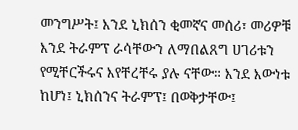መንግሥት፤ እንደ ኒክሰን ቂመኛና መሰሪ፣ መሪዎቹ እንደ ትራምፕ ራሳቸውን ለማበልጸግ ሀገሪቱን የሚቸርችሩና እየቸረቸሩ ያሉ ናቸው። እንደ እውነቱ ከሆነ፤ ኒክሰንና ትራምፕ፤ በወቅታቸው፤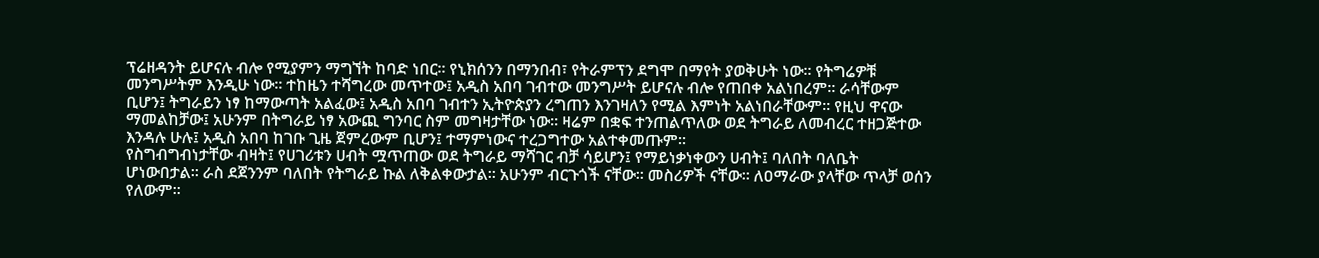ፕሬዘዳንት ይሆናሉ ብሎ የሚያምን ማግኘት ከባድ ነበር። የኒክሰንን በማንበብ፣ የትራምፕን ደግሞ በማየት ያወቅሁት ነው። የትግሬዎቹ መንግሥትም እንዲሁ ነው። ተከዜን ተሻግረው መጥተው፤ አዲስ አበባ ገብተው መንግሥት ይሆናሉ ብሎ የጠበቀ አልነበረም። ራሳቸውም ቢሆን፤ ትግራይን ነፃ ከማውጣት አልፈው፤ አዲስ አበባ ገብተን ኢትዮጵያን ረግጠን እንገዛለን የሚል እምነት አልነበራቸውም። የዚህ ዋናው ማመልከቻው፤ አሁንም በትግራይ ነፃ አውጪ ግንባር ስም መግዛታቸው ነው። ዛሬም በቋፍ ተንጠልጥለው ወደ ትግራይ ለመብረር ተዘጋጅተው እንዳሉ ሁሉ፤ አዲስ አበባ ከገቡ ጊዜ ጀምረውም ቢሆን፤ ተማምነውና ተረጋግተው አልተቀመጡም።
የስግብግብነታቸው ብዛት፤ የሀገሪቱን ሀብት ሟጥጠው ወደ ትግራይ ማሻገር ብቻ ሳይሆን፤ የማይነቃነቀውን ሀብት፤ ባለበት ባለቤት ሆነውበታል። ራስ ደጀንንም ባለበት የትግራይ ኩል ለቅልቀውታል። አሁንም ብርጉጎች ናቸው። መስሪዎች ናቸው። ለዐማራው ያላቸው ጥላቻ ወሰን የለውም።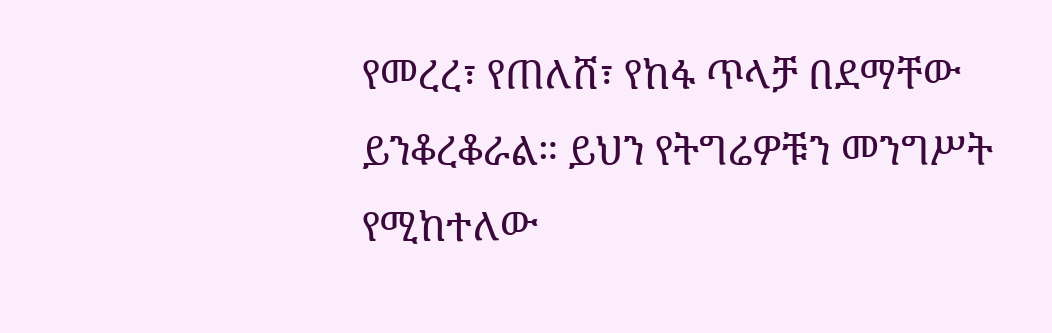የመረረ፣ የጠለሸ፣ የከፋ ጥላቻ በደማቸው ይንቆረቆራል። ይህን የትግሬዎቹን መንግሥት የሚከተለው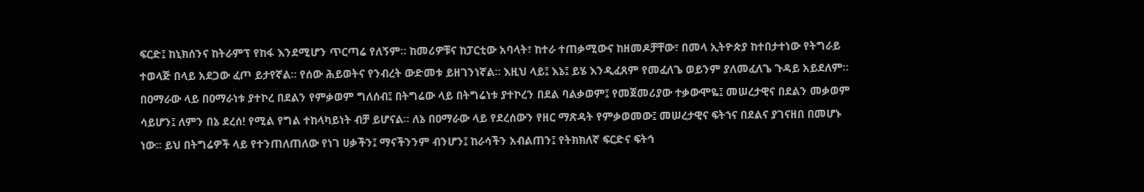ፍርድ፤ ከኒክሰንና ከትራምፕ የከፋ እንደሚሆን ጥርጣሬ የለኝም። ከመሪዎቹና ከፓርቲው አባላት፣ ከተራ ተጠቃሚውና ከዘመዶቻቸው፣ በመላ ኢትዮጵያ ከተበታተነው የትግራይ ተወላጅ በላይ አደጋው ፈጦ ይታየኛል። የሰው ሕይወትና የንብረት ውድመቱ ይዘገንነኛል። እዚህ ላይ፤ እኔ፤ ይሄ እንዲፈጸም የመፈለጌ ወይንም ያለመፈለጌ ጉዳይ አይደለም። በዐማራው ላይ በዐማራነቱ ያተኮረ በደልን የምቃወም ግለሰብ፤ በትግሬው ላይ በትግሬነቱ ያተኮረን በደል ባልቃወም፤ የመጀመሪያው ተቃውሞዬ፤ መሠረታዊና በደልን መቃወም ሳይሆን፤ ለምን በኔ ደረሰ! የሚል የግል ተከላካይነት ብቻ ይሆናል። ለኔ በዐማራው ላይ የደረሰውን የዘር ማጽዳት የምቃወመው፤ መሠረታዊና ፍትኀና በደልና ያገናዘበ በመሆኑ ነው። ይህ በትግሬዎች ላይ የተንጠለጠለው የነገ ሀቃችን፤ ማናችንንም ብንሆን፤ ከራሳችን አብልጠን፤ የትክክለኛ ፍርድና ፍትኅ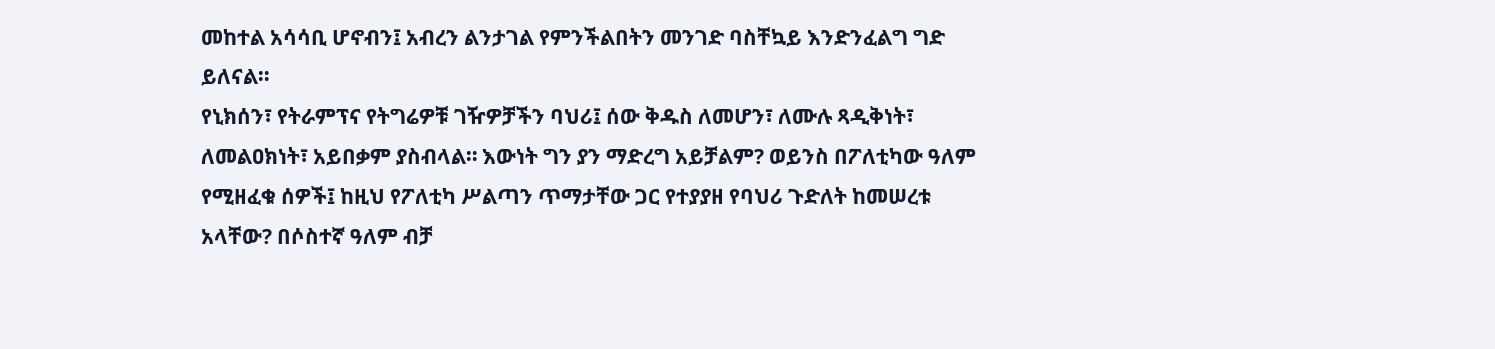መከተል አሳሳቢ ሆኖብን፤ አብረን ልንታገል የምንችልበትን መንገድ ባስቸኳይ እንድንፈልግ ግድ ይለናል።
የኒክሰን፣ የትራምፕና የትግሬዎቹ ገዥዎቻችን ባህሪ፤ ሰው ቅዱስ ለመሆን፣ ለሙሉ ጻዲቅነት፣ ለመልዐክነት፣ አይበቃም ያስብላል። እውነት ግን ያን ማድረግ አይቻልም? ወይንስ በፖለቲካው ዓለም የሚዘፈቁ ሰዎች፤ ከዚህ የፖለቲካ ሥልጣን ጥማታቸው ጋር የተያያዘ የባህሪ ጉድለት ከመሠረቱ አላቸው? በሶስተኛ ዓለም ብቻ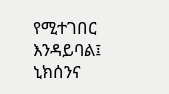የሚተገበር እንዳይባል፤ ኒክሰንና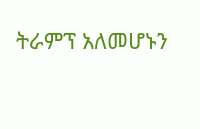ትራምፕ አለመሆኑን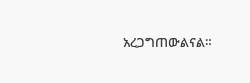አረጋግጠውልናል።